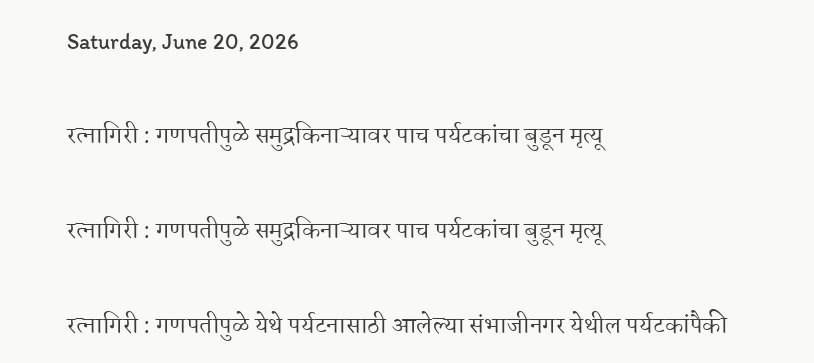Saturday, June 20, 2026

रत्नागिरी : गणपतीपुळे समुद्रकिनाऱ्यावर पाच पर्यटकांचा बुडून मृत्यू

रत्नागिरी : गणपतीपुळे समुद्रकिनाऱ्यावर पाच पर्यटकांचा बुडून मृत्यू

रत्नागिरी : गणपतीपुळे येथे पर्यटनासाठी आलेल्या संभाजीनगर येथील पर्यटकांपैकी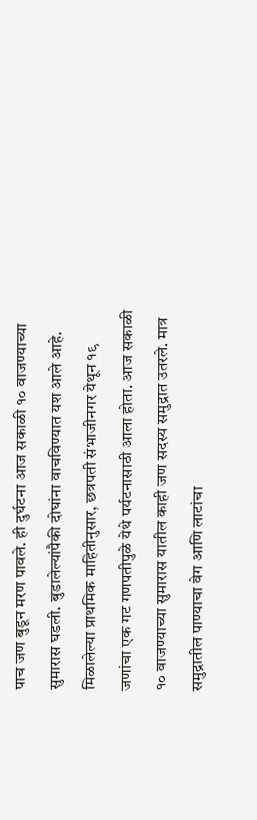पाच जण बुडून मरण पावले. ही दुर्घटना आज सकाळी १० वाजण्याच्या सुमारास घडली. बुडालेल्यांपैकी दोघांना वाचविण्यात यश आले आहे. मिळालेल्या प्राथमिक माहितीनुसार, छत्रपती संभाजीनगर येथून १९ जणांचा एक गट गणपतीपुळे येथे पर्यटनासाठी आला होता. आज सकाळी १० वाजण्याच्या सुमारास यातील काही जण सदस्य समुद्रात उतरले. मात्र समुद्रातील पाण्याचा वेग आणि लाटांचा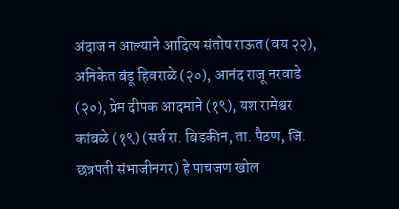अंदाज न आल्याने आदित्य संतोष राऊत (वय २२), अनिकेत बंडू हिवराळे (२०), आनंद राजू नरवाडे (२०), प्रेम दीपक आदमाने (१९), यश रामेश्वर कांबळे (१९) (सर्व रा. बिडकीन, ता. पैठण, जि. छत्रपती संभाजीनगर) हे पाचजण खोल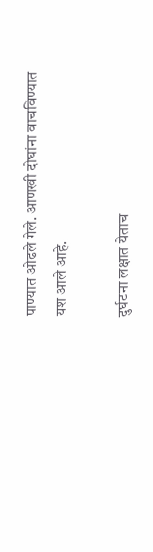पाण्यात ओढले गेले. आणखी दोघांना वाचविण्यात यश आले आहे.

दुर्घटना लक्षात येताच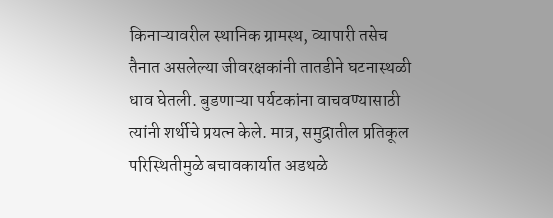किनाऱ्यावरील स्थानिक ग्रामस्थ, व्यापारी तसेच तैनात असलेल्या जीवरक्षकांनी तातडीने घटनास्थळी धाव घेतली. बुडणाऱ्या पर्यटकांना वाचवण्यासाठी त्यांनी शर्थीचे प्रयत्न केले. मात्र, समुद्रातील प्रतिकूल परिस्थितीमुळे बचावकार्यात अडथळे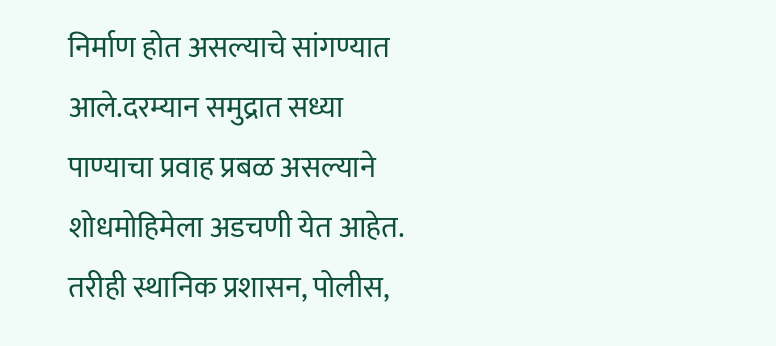निर्माण होत असल्याचे सांगण्यात आले.दरम्यान समुद्रात सध्या पाण्याचा प्रवाह प्रबळ असल्याने शोधमोहिमेला अडचणी येत आहेत. तरीही स्थानिक प्रशासन, पोलीस,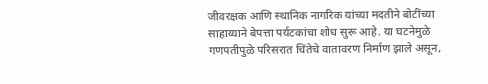जीवरक्षक आणि स्थानिक नागरिक यांच्या मदतीने बोटींच्या साहाय्याने बेपत्ता पर्यटकांचा शोध सुरू आहे. या घटनेमुळे गणपतीपुळे परिसरात चिंतेचे वातावरण निर्माण झाले असून,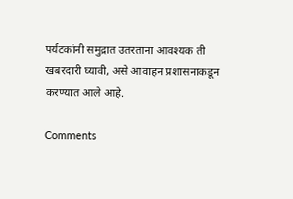पर्यटकांनी समुद्रात उतरताना आवश्यक ती खबरदारी घ्यावी, असे आवाहन प्रशासनाकडून करण्यात आले आहे.

Comments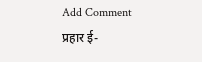Add Comment
प्रहार ई-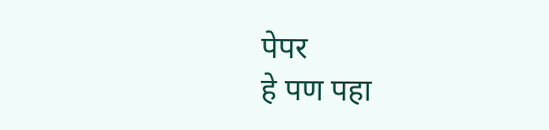पेपर
हे पण पहा